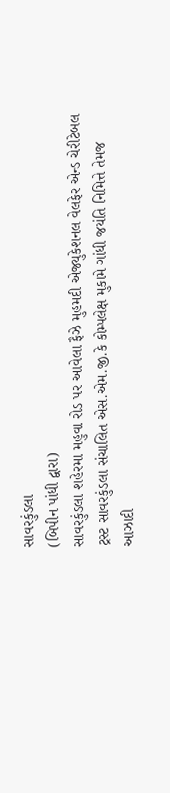સાવરકુંડલા
(બિપીન પાંધી દ્વારા)
સાવરકુંડલા શહેરમા મહુવા રોડ પર આવેલા ફૈઝે મુહમદી એજ્યુકેશનલ વેલફેર એન્ડ ચેરીટેબલ ટ્રસ્ટ સાવરકુંડલા સંચાલિત એસ.એમ.જી.કે કોમ્પલેક્ષ મુકામે ગાંધી જયંતિ નિમિત્તે તેમજ આઝાદી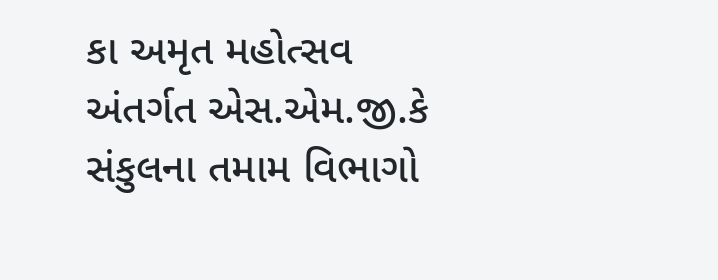કા અમૃત મહોત્સવ અંતર્ગત એસ.એમ.જી.કે સંકુલના તમામ વિભાગો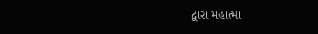દ્વારા મહાત્મા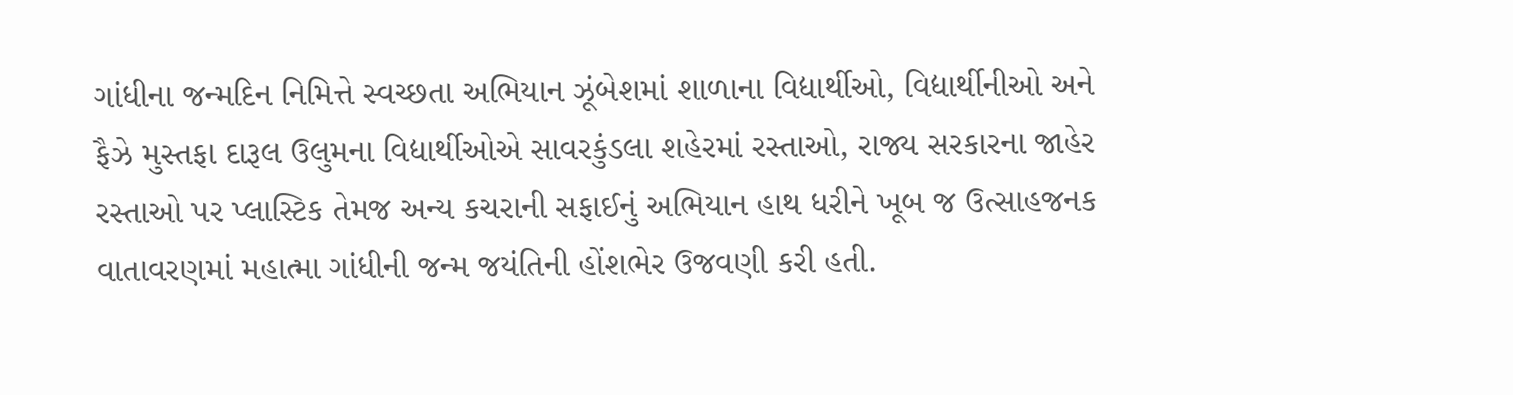ગાંધીના જન્મદિન નિમિત્તે સ્વચ્છતા અભિયાન ઝૂંબેશમાં શાળાના વિદ્યાર્થીઓ, વિદ્યાર્થીનીઓ અને ફૈઝે મુસ્તફા દારૂલ ઉલુમના વિદ્યાર્થીઓએ સાવરકુંડલા શહેરમાં રસ્તાઓ, રાજ્ય સરકારના જાહેર રસ્તાઓ પર પ્લાસ્ટિક તેમજ અન્ય કચરાની સફાઈનું અભિયાન હાથ ધરીને ખૂબ જ ઉત્સાહજનક વાતાવરણમાં મહાત્મા ગાંધીની જન્મ જયંતિની હોંશભેર ઉજવણી કરી હતી.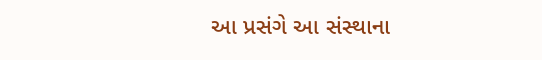આ પ્રસંગે આ સંસ્થાના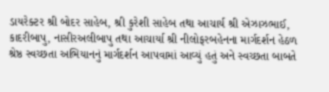ડાયરેક્ટર શ્રી બોદર સાહેબ, શ્રી કુરેશી સાહેબ તથા આચાર્ય શ્રી એઝાઝભાઈ, કાદરીબાપુ, નાસીરઅલીબાપુ તથા આચાર્યા શ્રી નીલોફરબહેનના માર્ગદર્શન હેઠળ શ્રેષ્ઠ સ્વચ્છતા અભિયાનનું માર્ગદર્શન આપવામાં આવ્યું હતું અને સ્વચ્છતા બાબતે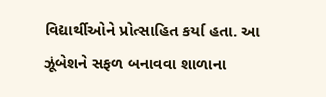વિદ્યાર્થીઓને પ્રોત્સાહિત કર્યા હતા. આ ઝૂંબેશને સફળ બનાવવા શાળાના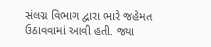સંલગ્ન વિભાગ દ્વારા ભારે જહેમત ઉઠાવવામાં આવી હતી. જ્યા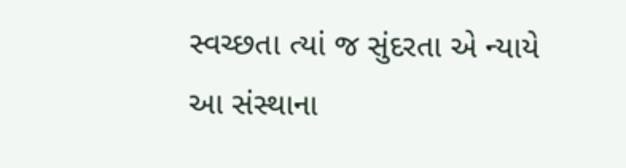સ્વચ્છતા ત્યાં જ સુંદરતા એ ન્યાયે આ સંસ્થાના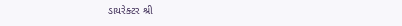ડાયરેક્ટર શ્રી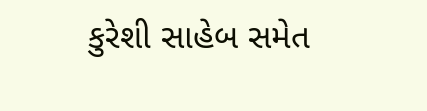કુરેશી સાહેબ સમેત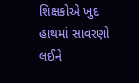શિક્ષકોએ ખુદ હાથમાં સાવરણો લઈને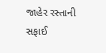જાહેર રસ્તાની સફાઈ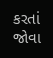કરતાં જોવા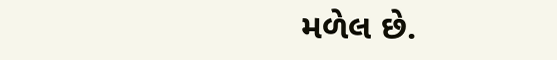મળેલ છે.